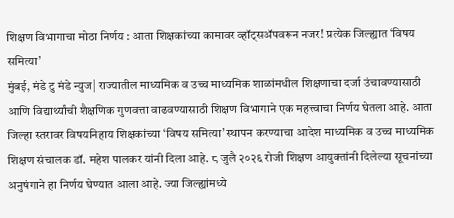शिक्षण विभागाचा मोठा निर्णय : आता शिक्षकांच्या कामावर व्हॉट्सॲपवरून नजर! प्रत्येक जिल्ह्यात ‘विषय समित्या’
मुंबई, मंडे टु मंडे न्युज| राज्यातील माध्यमिक व उच्च माध्यमिक शाळांमधील शिक्षणाचा दर्जा उंचावण्यासाठी आणि विद्यार्थ्यांची शैक्षणिक गुणवत्ता वाढवण्यासाठी शिक्षण विभागाने एक महत्त्वाचा निर्णय घेतला आहे. आता जिल्हा स्तरावर विषयनिहाय शिक्षकांच्या ‘विषय समित्या’ स्थापन करण्याचा आदेश माध्यमिक व उच्च माध्यमिक शिक्षण संचालक डॉ. महेश पालकर यांनी दिला आहे. ८ जुलै २०२६ रोजी शिक्षण आयुक्तांनी दिलेल्या सूचनांच्या अनुषंगाने हा निर्णय घेण्यात आला आहे. ज्या जिल्ह्यांमध्ये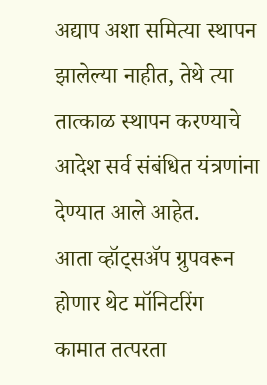अद्याप अशा समित्या स्थापन झालेल्या नाहीत, तेथे त्या तात्काळ स्थापन करण्याचे आदेश सर्व संबंधित यंत्रणांना देण्यात आले आहेत.
आता व्हॉट्सॲप ग्रुपवरून होणार थेट मॉनिटरिंग
कामात तत्परता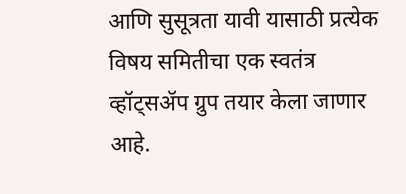आणि सुसूत्रता यावी यासाठी प्रत्येक विषय समितीचा एक स्वतंत्र व्हॉट्सॲप ग्रुप तयार केला जाणार आहे.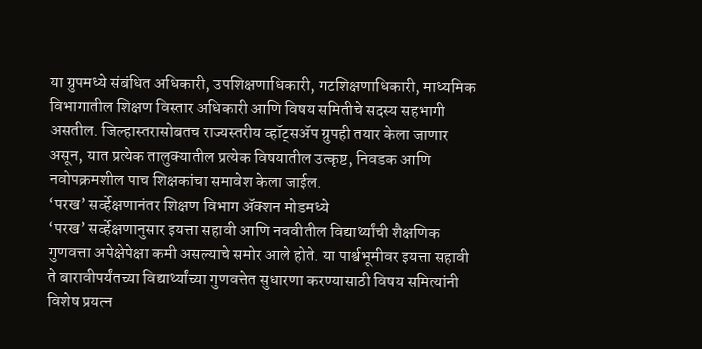या ग्रुपमध्ये संबंधित अधिकारी, उपशिक्षणाधिकारी, गटशिक्षणाधिकारी, माध्यमिक विभागातील शिक्षण विस्तार अधिकारी आणि विषय समितीचे सदस्य सहभागी असतील. जिल्हास्तरासोबतच राज्यस्तरीय व्हॉट्सॲप ग्रुपही तयार केला जाणार असून, यात प्रत्येक तालुक्यातील प्रत्येक विषयातील उत्कृष्ट, निवडक आणि नवोपक्रमशील पाच शिक्षकांचा समावेश केला जाईल.
‘परख’ सर्व्हेक्षणानंतर शिक्षण विभाग ॲक्शन मोडमध्ये
‘परख’ सर्व्हेक्षणानुसार इयत्ता सहावी आणि नववीतील विद्यार्थ्यांची शैक्षणिक गुणवत्ता अपेक्षेपेक्षा कमी असल्याचे समोर आले होते. या पार्श्वभूमीवर इयत्ता सहावी ते बारावीपर्यंतच्या विद्यार्थ्यांच्या गुणवत्तेत सुधारणा करण्यासाठी विषय समित्यांनी विशेष प्रयत्न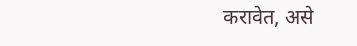करावेत, असे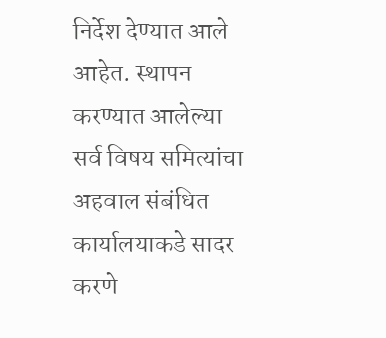निर्देश देण्यात आले आहेत. स्थापन करण्यात आलेल्या सर्व विषय समित्यांचा अहवाल संबंधित कार्यालयाकडे सादर करणे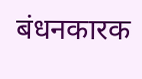बंधनकारक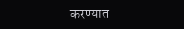करण्यात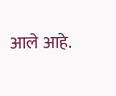आले आहे.